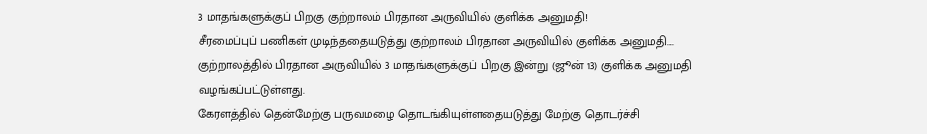3 மாதங்களுக்குப் பிறகு குற்றாலம் பிரதான அருவியில் குளிக்க அனுமதி!
சீரமைப்புப் பணிகள் முடிந்ததையடுத்து குற்றாலம் பிரதான அருவியில் குளிக்க அனுமதி....
குற்றாலத்தில் பிரதான அருவியில் 3 மாதங்களுக்குப் பிறகு இன்று (ஜூன் 13) குளிக்க அனுமதி வழங்கப்பட்டுள்ளது.
கேரளத்தில் தென்மேற்கு பருவமழை தொடங்கியுள்ளதையடுத்து மேற்கு தொடர்ச்சி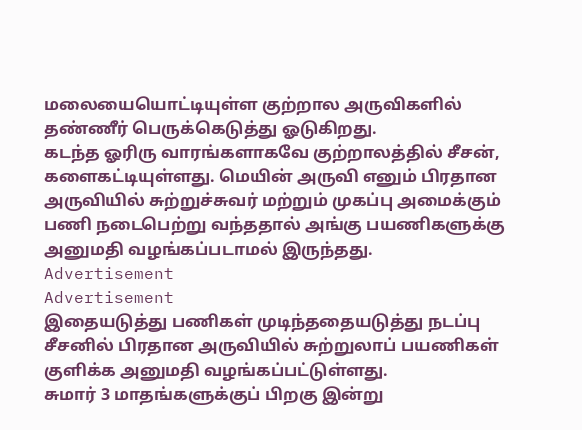மலையையொட்டியுள்ள குற்றால அருவிகளில் தண்ணீர் பெருக்கெடுத்து ஓடுகிறது.
கடந்த ஓரிரு வாரங்களாகவே குற்றாலத்தில் சீசன், களைகட்டியுள்ளது. மெயின் அருவி எனும் பிரதான அருவியில் சுற்றுச்சுவர் மற்றும் முகப்பு அமைக்கும் பணி நடைபெற்று வந்ததால் அங்கு பயணிகளுக்கு அனுமதி வழங்கப்படாமல் இருந்தது.
Advertisement
Advertisement
இதையடுத்து பணிகள் முடிந்ததையடுத்து நடப்பு சீசனில் பிரதான அருவியில் சுற்றுலாப் பயணிகள் குளிக்க அனுமதி வழங்கப்பட்டுள்ளது.
சுமார் 3 மாதங்களுக்குப் பிறகு இன்று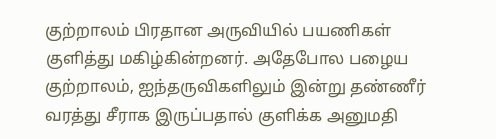குற்றாலம் பிரதான அருவியில் பயணிகள் குளித்து மகிழ்கின்றனர். அதேபோல பழைய குற்றாலம், ஐந்தருவிகளிலும் இன்று தண்ணீர் வரத்து சீராக இருப்பதால் குளிக்க அனுமதி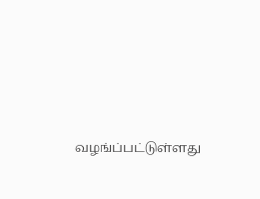வழங்ப்பட்டுள்ளது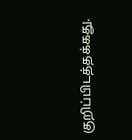குறிப்பிடத்தக்கது.